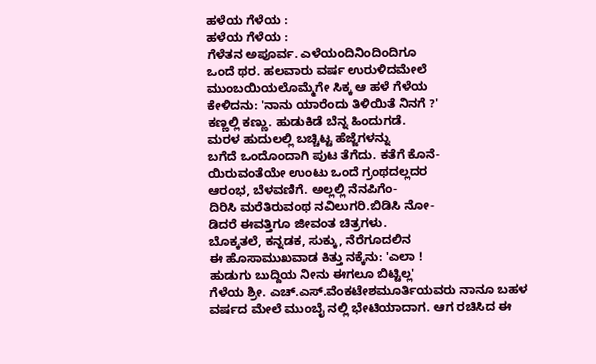ಹಳೆಯ ಗೆಳೆಯ :
ಹಳೆಯ ಗೆಳೆಯ :
ಗೆಳೆತನ ಅಪೂರ್ವ. ಎಳೆಯಂದಿನಿಂದಿಂದಿಗೂ
ಒಂದೆ ಥರ. ಹಲವಾರು ವರ್ಷ ಉರುಳಿದಮೇಲೆ
ಮುಂಬಯಿಯಲೊಮ್ಮೆಗೇ ಸಿಕ್ಕ ಆ ಹಳೆ ಗೆಳೆಯ
ಕೇಳಿದನು: 'ನಾನು ಯಾರೆಂದು ತಿಳಿಯಿತೆ ನಿನಗೆ ?'
ಕಣ್ಣಲ್ಲಿ ಕಣ್ಣು. ಹುಡುಕಿಡೆ ಬೆನ್ನ ಹಿಂದುಗಡೆ.
ಮರಳ ಹುದುಲಲ್ಲಿ ಬಚ್ಚಿಟ್ಟ ಹೆಜ್ಜೆಗಳನ್ನು
ಬಗೆದೆ ಒಂದೊಂದಾಗಿ ಪುಟ ತೆಗೆದು. ಕತೆಗೆ ಕೊನೆ-
ಯಿರುವಂತೆಯೇ ಉಂಟು ಒಂದೆ ಗ್ರಂಥದಲ್ಲದರ
ಆರಂಭ, ಬೆಳವಣಿಗೆ. ಅಲ್ಲಲ್ಲಿ ನೆನಪಿಗೆಂ-
ದಿರಿಸಿ ಮರೆತಿರುವಂಥ ನವಿಲುಗರಿ.ಬಿಡಿಸಿ ನೋ-
ಡಿದರೆ ಈವತ್ತಿಗೂ ಜೀವಂತ ಚಿತ್ರಗಳು.
ಬೊಕ್ಕತಲೆ, ಕನ್ನಡಕ, ಸುಕ್ಕು, ನೆರೆಗೂದಲಿನ
ಈ ಹೊಸಾಮುಖವಾಡ ಕಿತ್ತು ನಕ್ಕೆನು: 'ಎಲಾ !
ಹುಡುಗು ಬುದ್ದಿಯ ನೀನು ಈಗಲೂ ಬಿಟ್ಟಿಲ್ಲ'
ಗೆಳೆಯ ಶ್ರೀ. ಎಚ್.ಎಸ್.ವೆಂಕಟೇಶಮೂರ್ತಿಯವರು ನಾನೂ ಬಹಳ ವರ್ಷದ ಮೇಲೆ ಮುಂಬೈ ನಲ್ಲಿ ಭೇಟಿಯಾದಾಗ. ಆಗ ರಚಿಸಿದ ಈ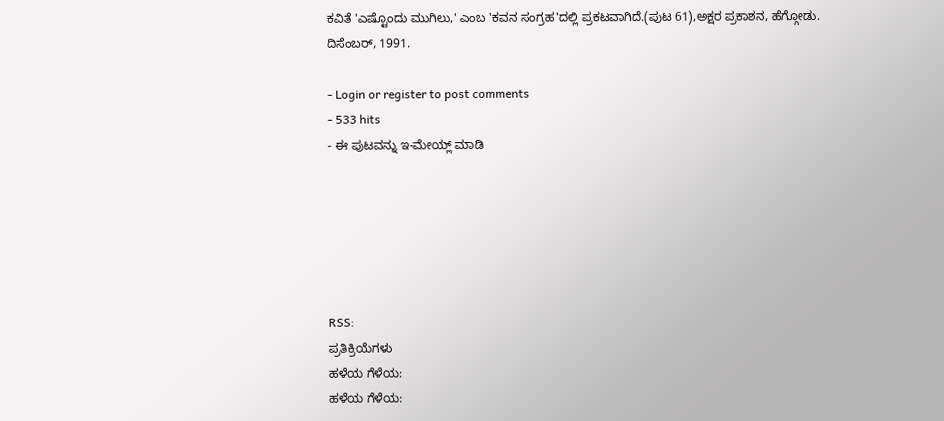ಕವಿತೆ 'ಎಷ್ಟೊಂದು ಮುಗಿಲು,' ಎಂಬ 'ಕವನ ಸಂಗ್ರಹ'ದಲ್ಲಿ ಪ್ರಕಟವಾಗಿದೆ.(ಪುಟ 61),ಅಕ್ಷರ ಪ್ರಕಾಶನ, ಹೆಗ್ಗೋಡು. ದಿಸೆಂಬರ್, 1991.

- Login or register to post comments
- 533 hits
- ಈ ಪುಟವನ್ನು ಇ-ಮೇಯ್ಲ್ ಮಾಡಿ






RSS:
ಪ್ರತಿಕ್ರಿಯೆಗಳು
ಹಳೆಯ ಗೆಳೆಯ:
ಹಳೆಯ ಗೆಳೆಯ: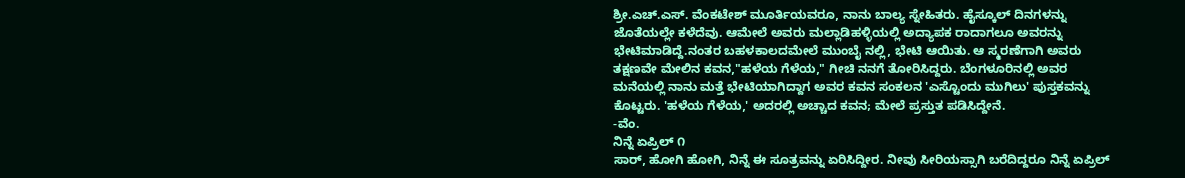ಶ್ರೀ.ಎಚ್.ಎಸ್. ವೆಂಕಟೇಶ್ ಮೂರ್ತಿಯವರೂ, ನಾನು ಬಾಲ್ಯ ಸ್ನೇಹಿತರು. ಹೈಸ್ಕೂಲ್ ದಿನಗಳನ್ನು ಜೊತೆಯಲ್ಲೇ ಕಳೆದೆವು. ಆಮೇಲೆ ಅವರು ಮಲ್ಲಾಡಿಹಳ್ಳಿಯಲ್ಲಿ ಅದ್ಯಾಪಕ ರಾದಾಗಲೂ ಅವರನ್ನು ಭೇಟಿಮಾಡಿದ್ದೆ.ನಂತರ ಬಹಳಕಾಲದಮೇಲೆ ಮುಂಬೈ ನಲ್ಲಿ, ಭೇಟಿ ಆಯಿತು. ಆ ಸ್ಮರಣೆಗಾಗಿ ಅವರು ತಕ್ಷಣವೇ ಮೇಲಿನ ಕವನ,"ಹಳೆಯ ಗೆಳೆಯ," ಗೀಚಿ ನನಗೆ ತೋರಿಸಿದ್ದರು. ಬೆಂಗಳೂರಿನಲ್ಲಿ ಅವರ ಮನೆಯಲ್ಲಿ ನಾನು ಮತ್ತೆ ಭೇಟಿಯಾಗಿದ್ದಾಗ ಅವರ ಕವನ ಸಂಕಲನ 'ಎಸ್ಟೊಂದು ಮುಗಿಲು' ಪುಸ್ತಕವನ್ನು ಕೊಟ್ಟರು. 'ಹಳೆಯ ಗೆಳೆಯ,' ಅದರಲ್ಲಿ ಅಚ್ಚಾದ ಕವನ; ಮೇಲೆ ಪ್ರಸ್ತುತ ಪಡಿಸಿದ್ದೇನೆ.
-ವೆಂ.
ನಿನ್ನೆ ಏಪ್ರಿಲ್ ೧
ಸಾರ್, ಹೋಗಿ ಹೋಗಿ, ನಿನ್ನೆ ಈ ಸೂತ್ರವನ್ನು ಏರಿಸಿದ್ದೀರ. ನೀವು ಸೀರಿಯಸ್ಸಾಗಿ ಬರೆದಿದ್ದರೂ ನಿನ್ನೆ ಏಪ್ರಿಲ್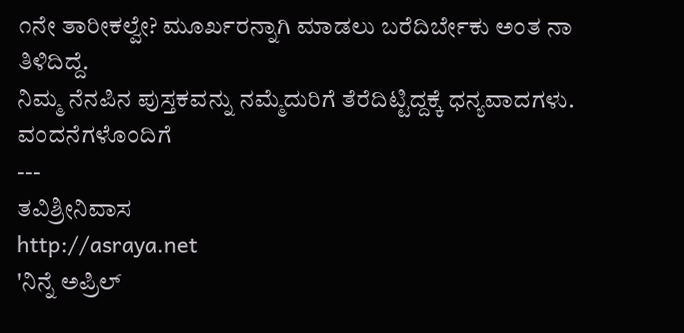೧ನೇ ತಾರೀಕಲ್ವೇ? ಮೂರ್ಖರನ್ನಾಗಿ ಮಾಡಲು ಬರೆದಿರ್ಬೇಕು ಅಂತ ನಾ ತಿಳಿದಿದ್ದೆ.
ನಿಮ್ಮ ನೆನಪಿನ ಪುಸ್ತಕವನ್ನು ನಮ್ಮೆದುರಿಗೆ ತೆರೆದಿಟ್ಟಿದ್ದಕ್ಕೆ ಧನ್ಯವಾದಗಳು.
ವಂದನೆಗಳೊಂದಿಗೆ
---
ತವಿಶ್ರೀನಿವಾಸ
http://asraya.net
'ನಿನ್ನೆ ಅಪ್ರಿಲ್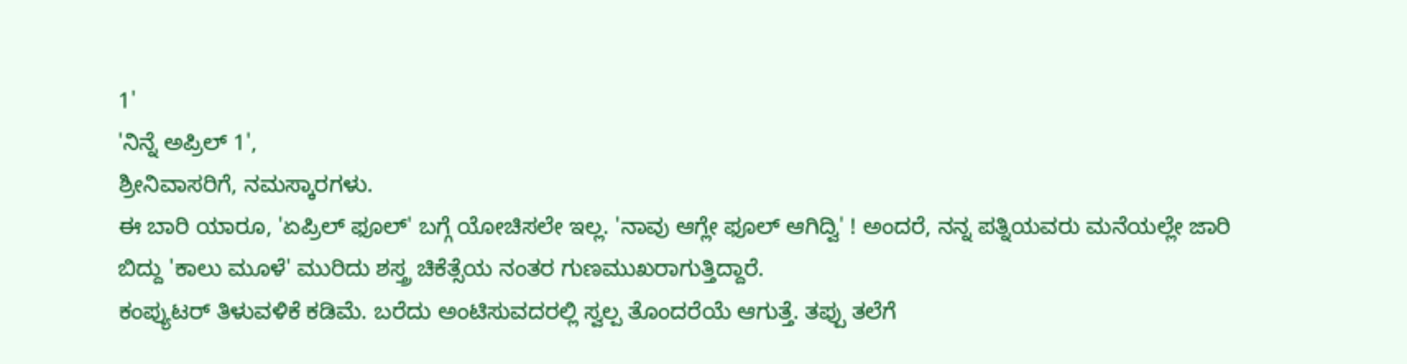1'
'ನಿನ್ನೆ ಅಪ್ರಿಲ್ 1',
ಶ್ರೀನಿವಾಸರಿಗೆ, ನಮಸ್ಕಾರಗಳು.
ಈ ಬಾರಿ ಯಾರೂ, 'ಏಪ್ರಿಲ್ ಫೂಲ್' ಬಗ್ಗೆ ಯೋಚಿಸಲೇ ಇಲ್ಲ. 'ನಾವು ಆಗ್ಲೇ ಫೂಲ್ ಆಗಿದ್ವಿ' ! ಅಂದರೆ, ನನ್ನ ಪತ್ನಿಯವರು ಮನೆಯಲ್ಲೇ ಜಾರಿ ಬಿದ್ದು 'ಕಾಲು ಮೂಳೆ' ಮುರಿದು ಶಸ್ತ್ರ ಚಿಕೆತ್ಸೆಯ ನಂತರ ಗುಣಮುಖರಾಗುತ್ತಿದ್ದಾರೆ.
ಕಂಪ್ಯುಟರ್ ತಿಳುವಳಿಕೆ ಕಡಿಮೆ. ಬರೆದು ಅಂಟಿಸುವದರಲ್ಲಿ ಸ್ವಲ್ಪ ತೊಂದರೆಯೆ ಆಗುತ್ತೆ. ತಪ್ಪು ತಲೆಗೆ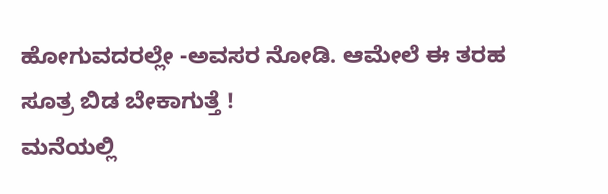ಹೋಗುವದರಲ್ಲೇ -ಅವಸರ ನೋಡಿ. ಆಮೇಲೆ ಈ ತರಹ ಸೂತ್ರ ಬಿಡ ಬೇಕಾಗುತ್ತೆ !
ಮನೆಯಲ್ಲಿ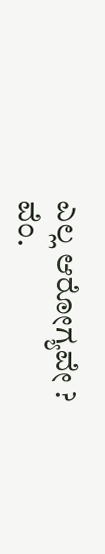ಎಲ್ಲ ಆರೋಗ್ಯವೇ ?
ವೆಂ.